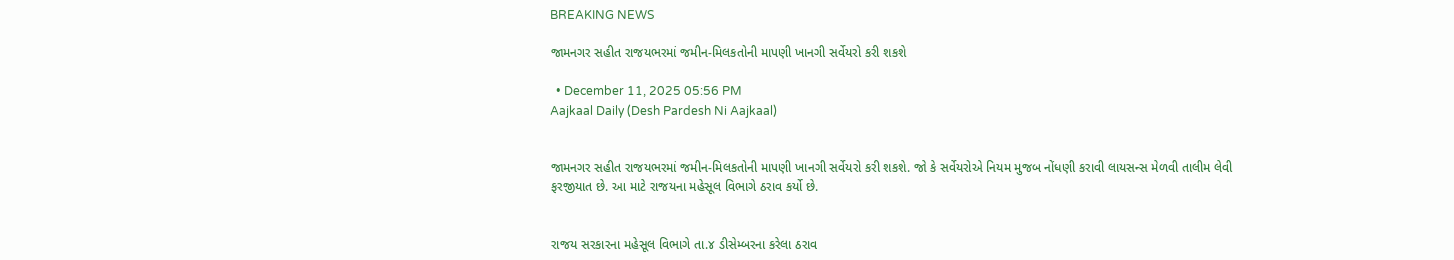BREAKING NEWS

જામનગર સહીત રાજયભરમાં જમીન-મિલકતોની માપણી ખાનગી સર્વેયરો કરી શકશે

  • December 11, 2025 05:56 PM
Aajkaal Daily (Desh Pardesh Ni Aajkaal)


જામનગર સહીત રાજયભરમાં જમીન-મિલકતોની માપણી ખાનગી સર્વેયરો કરી શકશે. જો કે સર્વેયરોએ નિયમ મુજબ નોંધણી કરાવી લાયસન્સ મેળવી તાલીમ લેવી ફરજીયાત છે. આ માટે રાજયના મહેસૂલ વિભાગે ઠરાવ કર્યો છે.


રાજય સરકારના મહેસૂલ વિભાગે તા.૪ ડીસેમ્બરના કરેલા ઠરાવ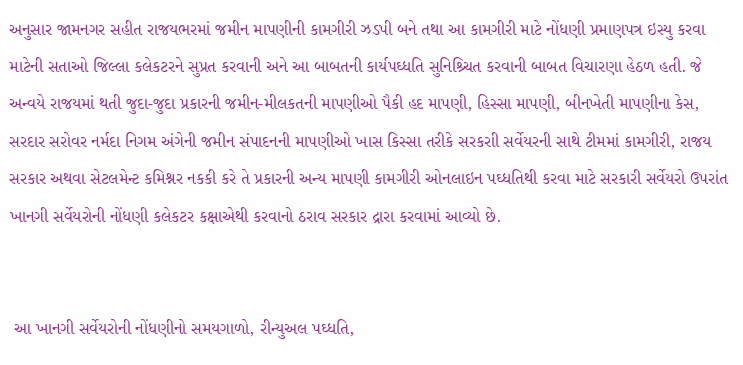અનુસાર જામનગર સહીત રાજયભરમાં જમીન માપણીની કામગીરી ઝડપી બને તથા આ કામગીરી માટે નોંધણી પ્રમાણપત્ર ઇસ્યુ કરવા માટેની સતાઓ જિલ્લા કલેકટરને સુપ્રત કરવાની અને આ બાબતની કાર્યપઘ્ધતિ સુનિશ્ર્ચિત કરવાની બાબત વિચારણા હેઠળ હતી. જે અન્વયે રાજયમાં થતી જુદા-જુદા પ્રકારની જમીન-મીલકતની માપણીઓ પૈકી હદ માપણી, હિસ્સા માપણી, બીનખેતી માપણીના કેસ, સરદાર સરોવર નર્મદા નિગમ અંગેની જમીન સંપાદનની માપણીઓ ખાસ કિસ્સા તરીકે સરકરાી સર્વેયરની સાથે ટીમમાં કામગીરી, રાજય સરકાર અથવા સેટલમેન્ટ કમિશ્નર નકકી કરે તે પ્રકારની અન્ય માપણી કામગીરી ઓનલાઇન પઘ્ધતિથી કરવા માટે સરકારી સર્વેયરો ઉપરાંત ખાનગી સર્વેયરોની નોંધણી કલેકટર કક્ષાએથી કરવાનો ઠરાવ સરકાર દ્રારા કરવામાં આવ્યો છે.


 આ ખાનગી સર્વેયરોની નોંધણીનો સમયગાળો, રીન્યુઅલ પઘ્ધતિ,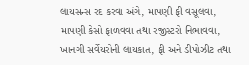લાયસન્સ રદ કરવા અંગે, માપણી ફી વસૂલવા, માપણી કેસો ફાળવવા તથા રજીસ્ટરો નિભાવવા, ખાનગી સર્વેયરોની લાયકાત, ફી અને ડીપોઝીટ તથા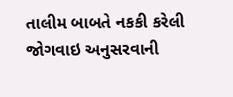તાલીમ બાબતે નકકી કરેલી જોગવાઇ અનુસરવાની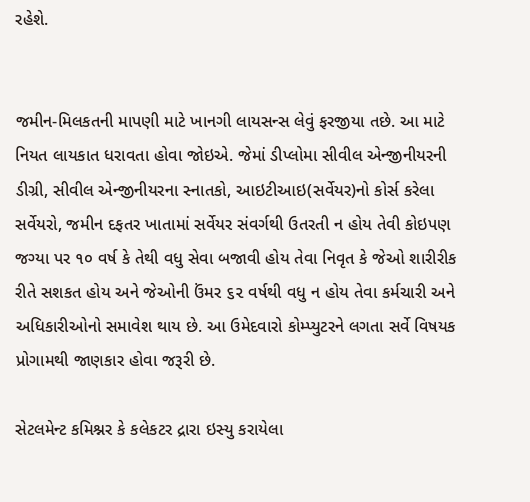રહેશે.


જમીન-મિલકતની માપણી માટે ખાનગી લાયસન્સ લેવું ફરજીયા તછે. આ માટે નિયત લાયકાત ધરાવતા હોવા જોઇએ. જેમાં ડીપ્લોમા સીવીલ એન્જીનીયરની ડીગ્રી, સીવીલ એન્જીનીયરના સ્નાતકો, આઇટીઆઇ(સર્વેયર)નો કોર્સ કરેલા સર્વેયરો, જમીન દફતર ખાતામાં સર્વેયર સંવર્ગથી ઉતરતી ન હોય તેવી કોઇપણ જગ્યા પર ૧૦ વર્ષ કે તેથી વધુ સેવા બજાવી હોય તેવા નિવૃત કે જેઓ શારીરીક રીતે સશકત હોય અને જેઓની ઉંમર ૬૨ વર્ષથી વધુ ન હોય તેવા કર્મચારી અને અધિકારીઓનો સમાવેશ થાય છે. આ ઉમેદવારો કોમ્પ્યુટરને લગતા સર્વે વિષયક પ્રોગામથી જાણકાર હોવા જરૂરી છે.

સેટલમેન્ટ કમિશ્નર કે કલેકટર દ્રારા ઇસ્યુ કરાયેલા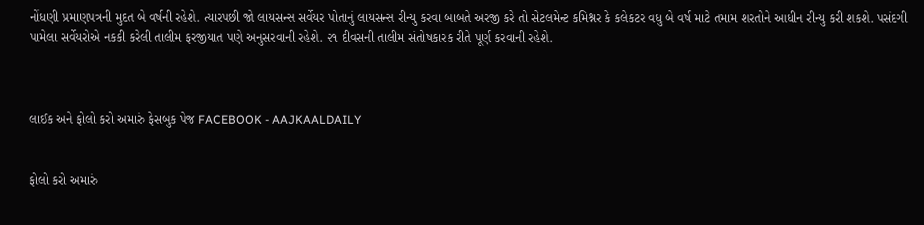નોંધણી પ્રમાણપત્રની મુદત બે વર્ષની રહેશે. ત્યારપછી જો લાયસન્સ સર્વેયર પોતાનું લાયસન્સ રીન્યુ કરવા બાબતે અરજી કરે તો સેટલમેન્ટ કમિશ્નર કે કલેકટર વધુ બે વર્ષ માટે તમામ શરતોને આધીન રીન્યુ કરી શકશે. પસંદગી પામેલા સર્વેયરોએ નકકી કરેલી તાલીમ ફરજીયાત પણે અનુસરવાની રહેશે. ૨૧ દીવસની તાલીમ સંતોષકારક રીતે પૂર્ણ કરવાની રહેશે.



લાઈક અને ફોલો કરો અમારું ફેસબુક પેજ FACEBOOK - AAJKAALDAILY


ફોલો કરો અમારું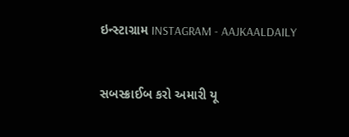ઇન્સ્ટાગ્રામ INSTAGRAM - AAJKAALDAILY


સબસ્ક્રાઈબ કરો અમારી યૂ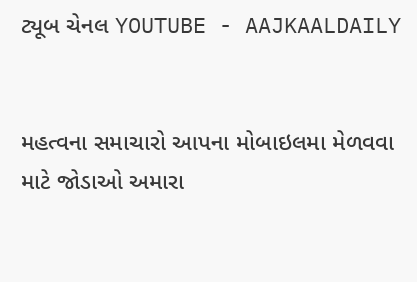ટ્યૂબ ચેનલ YOUTUBE - AAJKAALDAILY


મહત્વના સમાચારો આપના મોબાઇલમા મેળવવા માટે જોડાઓ અમારા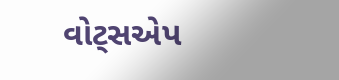વોટ્સએપ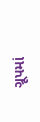ગ્રૂપમાં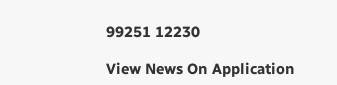99251 12230

View News On Application